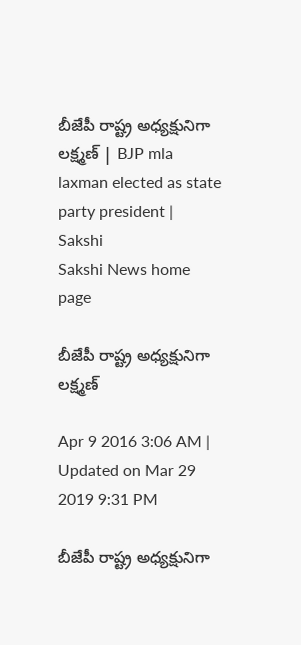బీజేపీ రాష్ట్ర అధ్యక్షునిగా లక్ష్మణ్ | BJP mla laxman elected as state party president | Sakshi
Sakshi News home page

బీజేపీ రాష్ట్ర అధ్యక్షునిగా లక్ష్మణ్

Apr 9 2016 3:06 AM | Updated on Mar 29 2019 9:31 PM

బీజేపీ రాష్ట్ర అధ్యక్షునిగా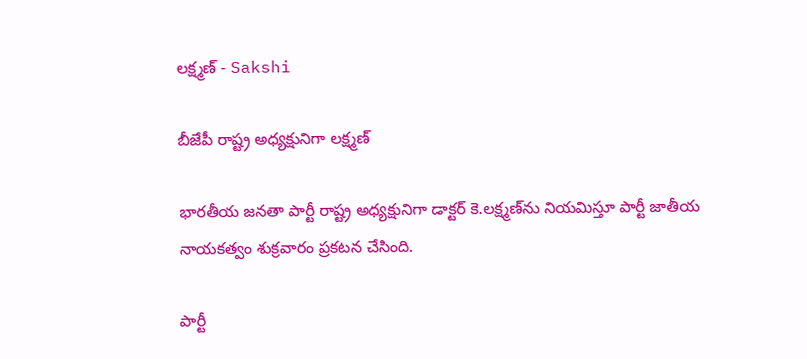లక్ష్మణ్ - Sakshi

బీజేపీ రాష్ట్ర అధ్యక్షునిగా లక్ష్మణ్

భారతీయ జనతా పార్టీ రాష్ట్ర అధ్యక్షునిగా డాక్టర్ కె.లక్ష్మణ్‌ను నియమిస్తూ పార్టీ జాతీయ నాయకత్వం శుక్రవారం ప్రకటన చేసింది.

పార్టీ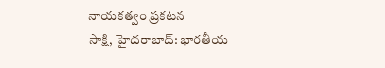నాయకత్వం ప్రకటన
సాక్షి, హైదరాబాద్: భారతీయ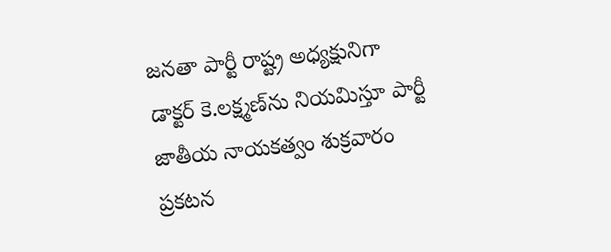జనతా పార్టీ రాష్ట్ర అధ్యక్షునిగా డాక్టర్ కె.లక్ష్మణ్‌ను నియమిస్తూ పార్టీ జాతీయ నాయకత్వం శుక్రవారం ప్రకటన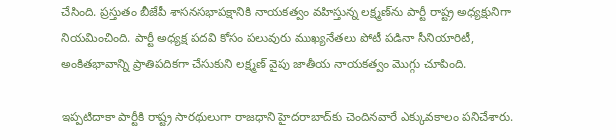చేసింది. ప్రస్తుతం బీజేపీ శాసనసభాపక్షానికి నాయకత్వం వహిస్తున్న లక్ష్మణ్‌ను పార్టీ రాష్ట్ర అధ్యక్షునిగా నియమించింది. పార్టీ అధ్యక్ష పదవి కోసం పలువురు ముఖ్యనేతలు పోటీ పడినా సీనియారిటీ, అంకితభావాన్ని ప్రాతిపదికగా చేసుకుని లక్ష్మణ్ వైపు జాతీయ నాయకత్వం మొగ్గు చూపింది.

ఇప్పటిదాకా పార్టీకి రాష్ట్ర సారథులుగా రాజధాని హైదరాబాద్‌కు చెందినవారే ఎక్కువకాలం పనిచేశారు.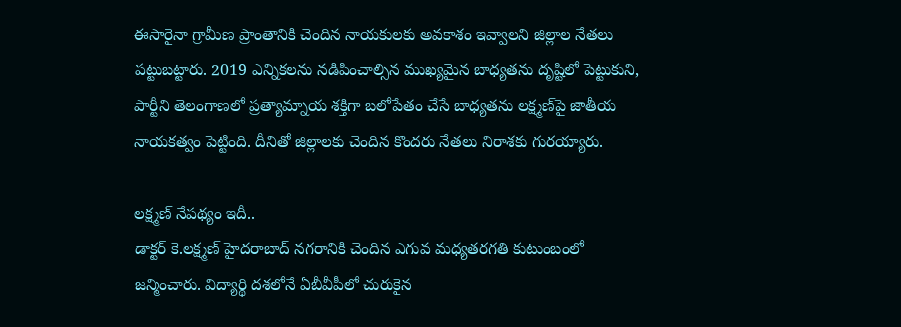ఈసారైనా గ్రామీణ ప్రాంతానికి చెందిన నాయకులకు అవకాశం ఇవ్వాలని జిల్లాల నేతలు పట్టుబట్టారు. 2019 ఎన్నికలను నడిపించాల్సిన ముఖ్యమైన బాధ్యతను దృష్టిలో పెట్టుకుని, పార్టీని తెలంగాణలో ప్రత్యామ్నాయ శక్తిగా బలోపేతం చేసే బాధ్యతను లక్ష్మణ్‌పై జాతీయ నాయకత్వం పెట్టింది. దీనితో జిల్లాలకు చెందిన కొందరు నేతలు నిరాశకు గురయ్యారు.

లక్ష్మణ్ నేపథ్యం ఇదీ..
డాక్టర్ కె.లక్ష్మణ్ హైదరాబాద్ నగరానికి చెందిన ఎగువ మధ్యతరగతి కుటుంబంలో జన్మించారు. విద్యార్థి దశలోనే ఏబీవీపీలో చురుకైన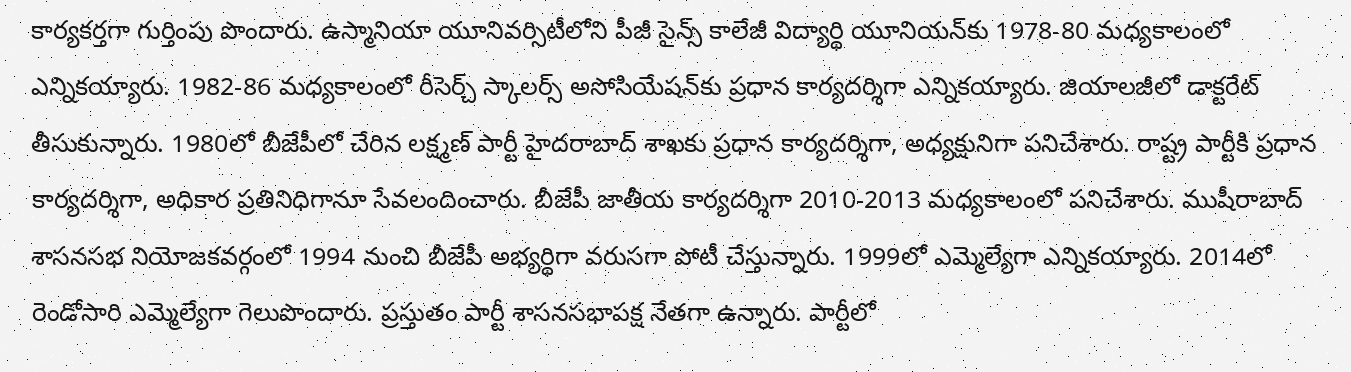కార్యకర్తగా గుర్తింపు పొందారు. ఉస్మానియా యూనివర్సిటీలోని పీజీ సైన్స్ కాలేజీ విద్యార్థి యూనియన్‌కు 1978-80 మధ్యకాలంలో ఎన్నికయ్యారు. 1982-86 మధ్యకాలంలో రీసెర్చ్ స్కాలర్స్ అసోసియేషన్‌కు ప్రధాన కార్యదర్శిగా ఎన్నికయ్యారు. జియాలజీలో డాక్టరేట్ తీసుకున్నారు. 1980లో బీజేపీలో చేరిన లక్ష్మణ్ పార్టీ హైదరాబాద్ శాఖకు ప్రధాన కార్యదర్శిగా, అధ్యక్షునిగా పనిచేశారు. రాష్ట్ర పార్టీకి ప్రధాన కార్యదర్శిగా, అధికార ప్రతినిధిగానూ సేవలందించారు. బీజేపీ జాతీయ కార్యదర్శిగా 2010-2013 మధ్యకాలంలో పనిచేశారు. ముషీరాబాద్ శాసనసభ నియోజకవర్గంలో 1994 నుంచి బీజేపీ అభ్యర్థిగా వరుసగా పోటీ చేస్తున్నారు. 1999లో ఎమ్మెల్యేగా ఎన్నికయ్యారు. 2014లో రెండోసారి ఎమ్మెల్యేగా గెలుపొందారు. ప్రస్తుతం పార్టీ శాసనసభాపక్ష నేతగా ఉన్నారు. పార్టీలో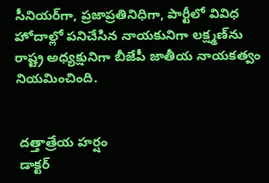సీనియర్‌గా, ప్రజాప్రతినిధిగా, పార్టీలో వివిధ హోదాల్లో పనిచేసిన నాయకునిగా లక్ష్మణ్‌ను రాష్ట్ర అధ్యక్షునిగా బీజేపీ జాతీయ నాయకత్వం నియమించింది.


 దత్తాత్రేయ హర్షం
 డాక్టర్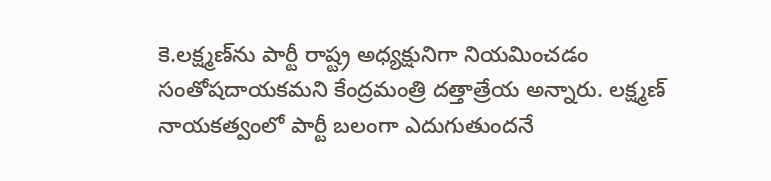కె.లక్ష్మణ్‌ను పార్టీ రాష్ట్ర అధ్యక్షునిగా నియమించడం సంతోషదాయకమని కేంద్రమంత్రి దత్తాత్రేయ అన్నారు. లక్ష్మణ్ నాయకత్వంలో పార్టీ బలంగా ఎదుగుతుందనే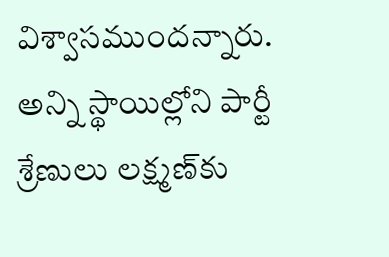విశ్వాసముందన్నారు. అన్ని స్థాయిల్లోని పార్టీ శ్రేణులు లక్ష్మణ్‌కు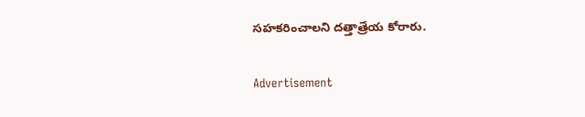సహకరించాలని దత్తాత్రేయ కోరారు.

Advertisement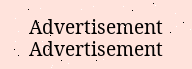Advertisement
Advertisement